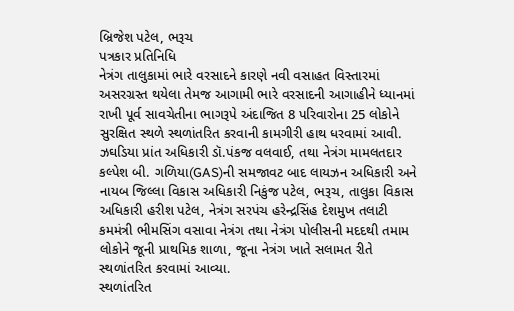બ્રિજેશ પટેલ, ભરૂચ
પત્રકાર પ્રતિનિધિ
નેત્રંગ તાલુકામાં ભારે વરસાદને કારણે નવી વસાહત વિસ્તારમાં અસરગ્રસ્ત થયેલા તેમજ આગામી ભારે વરસાદની આગાહીને ધ્યાનમાં રાખી પૂર્વ સાવચેતીના ભાગરૂપે અંદાજિત 8 પરિવારોના 25 લોકોને સુરક્ષિત સ્થળે સ્થળાંતરિત કરવાની કામગીરી હાથ ધરવામાં આવી.
ઝઘડિયા પ્રાંત અધિકારી ડૉ.પંકજ વલવાઈ, તથા નેત્રંગ મામલતદાર કલ્પેશ બી. ગળિયા(GAS)ની સમજાવટ બાદ લાયઝન અધિકારી અને નાયબ જિલ્લા વિકાસ અધિકારી નિકુંજ પટેલ, ભરૂચ, તાલુકા વિકાસ અધિકારી હરીશ પટેલ, નેત્રંગ સરપંચ હરેન્દ્રસિંહ દેશમુખ તલાટી કમમંત્રી ભીમસિંગ વસાવા નેત્રંગ તથા નેત્રંગ પોલીસની મદદથી તમામ લોકોને જૂની પ્રાથમિક શાળા, જૂના નેત્રંગ ખાતે સલામત રીતે સ્થળાંતરિત કરવામાં આવ્યા.
સ્થળાંતરિત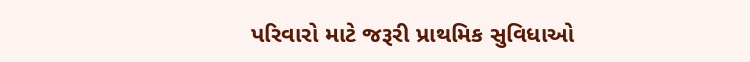પરિવારો માટે જરૂરી પ્રાથમિક સુવિધાઓ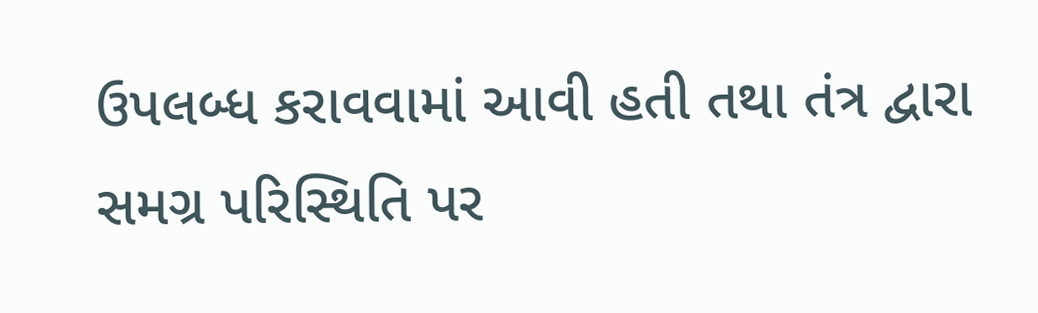ઉપલબ્ધ કરાવવામાં આવી હતી તથા તંત્ર દ્વારા સમગ્ર પરિસ્થિતિ પર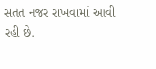સતત નજર રાખવામાં આવી રહી છે.